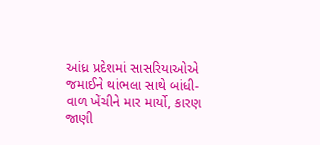આંધ્ર પ્રદેશમાં સાસરિયાઓએ જમાઈને થાંભલા સાથે બાંધી-વાળ ખેંચીને માર માર્યો, કારણ જાણી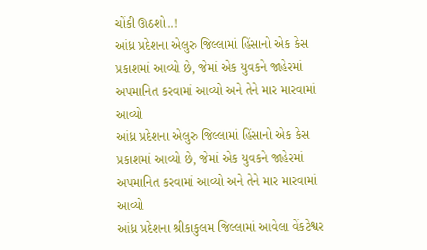ચોંકી ઊઠશો..!
આંધ્ર પ્રદેશના એલુરુ જિલ્લામાં હિંસાનો એક કેસ પ્રકાશમાં આવ્યો છે, જેમાં એક યુવકને જાહેરમાં અપમાનિત કરવામાં આવ્યો અને તેને માર મારવામાં આવ્યો
આંધ્ર પ્રદેશના એલુરુ જિલ્લામાં હિંસાનો એક કેસ પ્રકાશમાં આવ્યો છે, જેમાં એક યુવકને જાહેરમાં અપમાનિત કરવામાં આવ્યો અને તેને માર મારવામાં આવ્યો
આંધ્ર પ્રદેશના શ્રીકાકુલમ જિલ્લામાં આવેલા વેંકટેશ્વર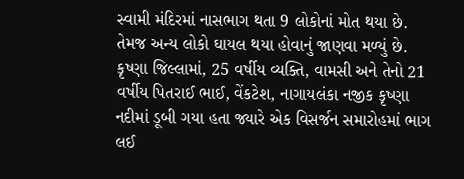સ્વામી મંદિરમાં નાસભાગ થતા 9 લોકોનાં મોત થયા છે. તેમજ અન્ય લોકો ઘાયલ થયા હોવાનું જાણવા મળ્યું છે.
કૃષ્ણા જિલ્લામાં, 25 વર્ષીય વ્યક્તિ, વામસી અને તેનો 21 વર્ષીય પિતરાઈ ભાઈ, વેંકટેશ, નાગાયલંકા નજીક કૃષ્ણા નદીમાં ડૂબી ગયા હતા જ્યારે એક વિસર્જન સમારોહમાં ભાગ લઈ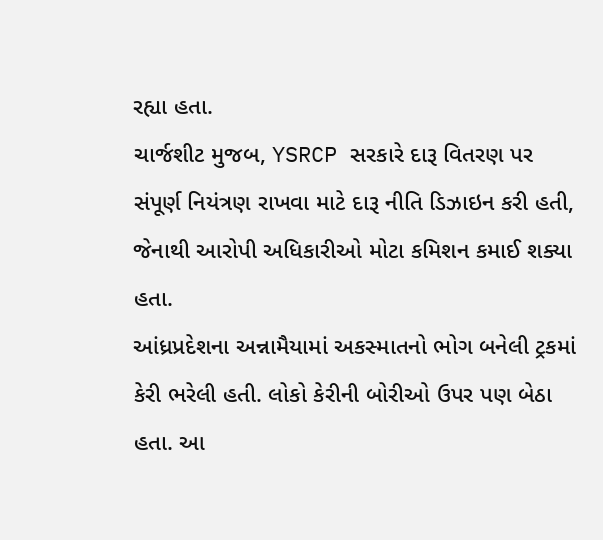રહ્યા હતા.
ચાર્જશીટ મુજબ, YSRCP સરકારે દારૂ વિતરણ પર સંપૂર્ણ નિયંત્રણ રાખવા માટે દારૂ નીતિ ડિઝાઇન કરી હતી, જેનાથી આરોપી અધિકારીઓ મોટા કમિશન કમાઈ શક્યા હતા.
આંધ્રપ્રદેશના અન્નામૈયામાં અકસ્માતનો ભોગ બનેલી ટ્રકમાં કેરી ભરેલી હતી. લોકો કેરીની બોરીઓ ઉપર પણ બેઠા હતા. આ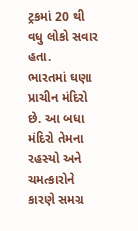ટ્રકમાં 20 થી વધુ લોકો સવાર હતા.
ભારતમાં ઘણા પ્રાચીન મંદિરો છે. આ બધા મંદિરો તેમના રહસ્યો અને ચમત્કારોને કારણે સમગ્ર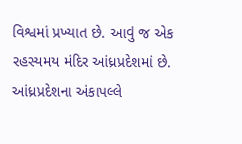વિશ્વમાં પ્રખ્યાત છે. આવું જ એક રહસ્યમય મંદિર આંધ્રપ્રદેશમાં છે.
આંધ્રપ્રદેશના અંકાપલ્લે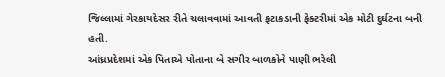જિલ્લામાં ગેરકાયદેસર રીતે ચલાવવામાં આવતી ફટાકડાની ફેક્ટરીમાં એક મોટી દુર્ઘટના બની હતી.
આંધ્રપ્રદેશમાં એક પિતાએ પોતાના બે સગીર બાળકોને પાણી ભરેલી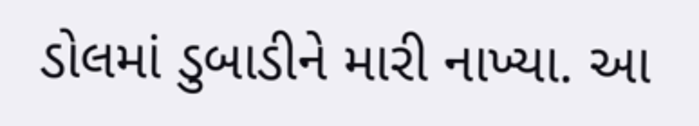ડોલમાં ડુબાડીને મારી નાખ્યા. આ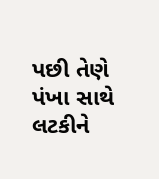પછી તેણે પંખા સાથે લટકીને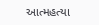આત્મહત્યા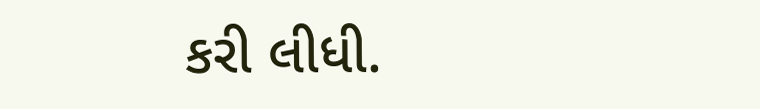કરી લીધી.